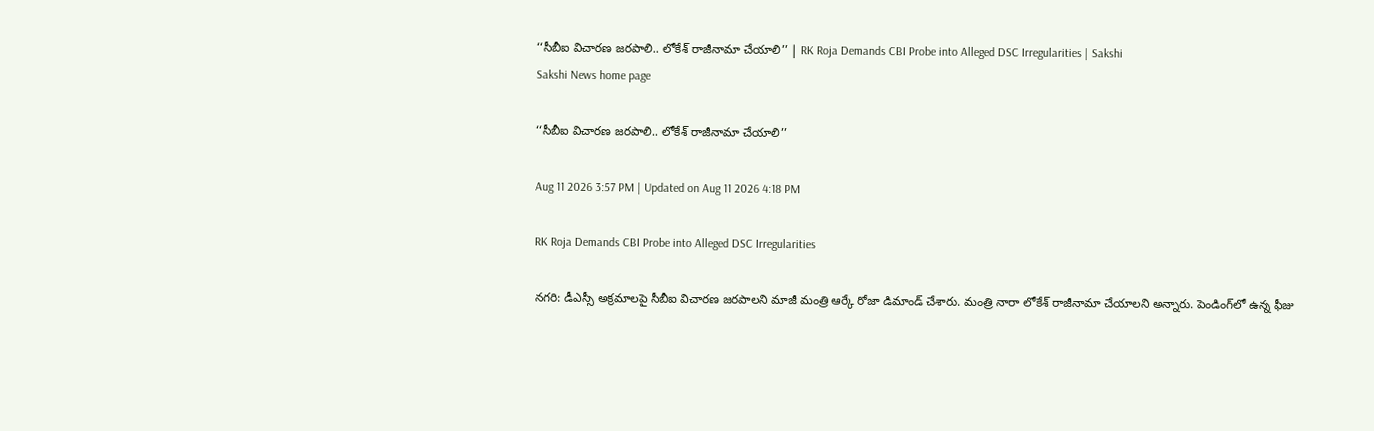‘‘సీబీఐ విచారణ జరపాలి.. లోకేశ్‌ రాజీనామా చేయాలి’’ | RK Roja Demands CBI Probe into Alleged DSC Irregularities | Sakshi
Sakshi News home page

‘‘సీబీఐ విచారణ జరపాలి.. లోకేశ్‌ రాజీనామా చేయాలి’’

Aug 11 2026 3:57 PM | Updated on Aug 11 2026 4:18 PM

RK Roja Demands CBI Probe into Alleged DSC Irregularities

నగరి: డీఎస్సీ అక్రమాలపై సీబీఐ విచారణ జరపాలని మాజీ మంత్రి ఆర్కే రోజా డిమాండ్‌ చేశారు. మంత్రి నారా లోకేశ్‌ రాజీనామా చేయాలని అన్నారు. పెండింగ్‌లో ఉన్న ఫీజు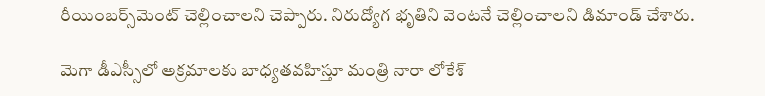రీయింబర్స్‌మెంట్‌ చెల్లించాలని చెప్పారు. నిరుద్యోగ భృతిని వెంటనే చెల్లించాలని డిమాండ్‌ చేశారు.

మెగా డీఎస్సీలో అక్రమాలకు బాధ్యతవహిస్తూ మంత్రి నారా లోకేశ్‌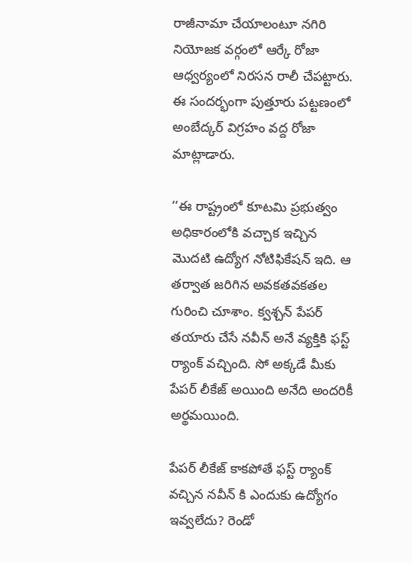రాజీనామా చేయాలంటూ నగిరి నియోజక వర్గంలో ఆర్కే రోజా ఆధ్వర్యంలో నిరసన రాలీ చేపట్టారు. ఈ సందర్భంగా పుత్తూరు పట్టణంలో అంబేద్కర్ విగ్రహం వద్ద రోజా మాట్లాడారు.

‘‘ఈ రాష్ట్రంలో కూటమి ప్రభుత్వం అధికారంలోకి వచ్చాక ఇచ్చిన మొదటి ఉద్యోగ నోటిఫికేషన్ ఇది. ఆ తర్వాత జరిగిన అవకతవకతల గురించి చూశాం. క్వశ్చన్ పేపర్ తయారు చేసే నవీన్ అనే వ్యక్తికి ఫస్ట్ ర్యాంక్ వచ్చింది. సో అక్కడే మీకు పేపర్ లీకేజ్ అయింది అనేది అందరికీ అర్థమయింది.

పేపర్ లీకేజ్ కాకపోతే ఫస్ట్ ర్యాంక్ వచ్చిన నవీన్ కి ఎందుకు ఉద్యోగం ఇవ్వలేదు? రెండో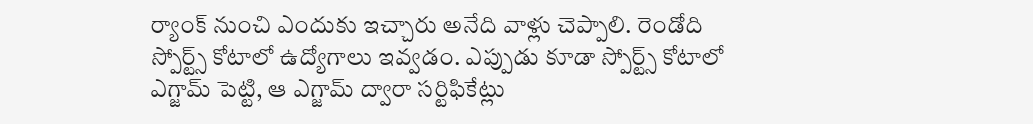ర్యాంక్ నుంచి ఎందుకు ఇచ్చారు అనేది వాళ్లు చెప్పాలి. రెండోది స్పోర్ట్స్ కోటాలో ఉద్యోగాలు ఇవ్వడం. ఎప్పుడు కూడా స్పోర్ట్స్ కోటాలో ఎగ్జామ్ పెట్టి, ఆ ఎగ్జామ్ ద్వారా సర్టిఫికేట్లు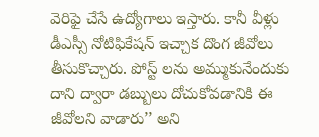వెరిఫై చేసే ఉద్యోగాలు ఇస్తారు. కానీ వీళ్లు డీఎస్సీ నోటిఫికేషన్ ఇచ్చాక దొంగ జీవోలు తీసుకొచ్చారు. పోస్ట్ లను అమ్ముకునేందుకు దాని ద్వారా డబ్బులు దోచుకోవడానికి ఈ జీవోలని వాడారు’’ అని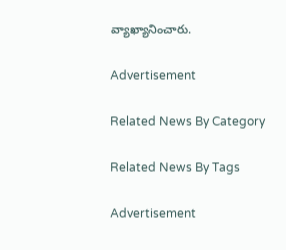వ్యాఖ్యానించారు.

Advertisement

Related News By Category

Related News By Tags

Advertisement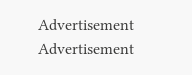Advertisement
Advertisement